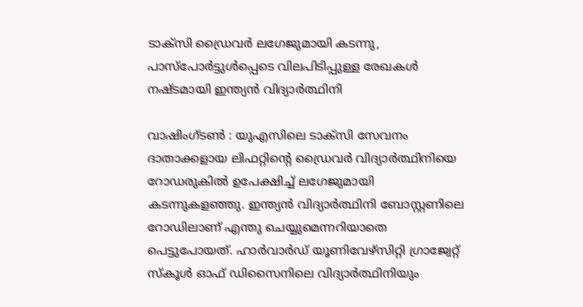ടാക്‌സി ഡ്രൈവര്‍ ലഗേജുമായി കടന്നു, പാസ്‌പോര്‍ട്ടുള്‍പ്പെടെ വിലപിടിപ്പുള്ള രേഖകള്‍ നഷ്ടമായി ഇന്ത്യന്‍ വിദ്യാര്‍ത്ഥിനി

വാഷിംഗ്ടണ്‍ : യുഎസിലെ ടാക്‌സി സേവനം ദാതാക്കളായ ലിഫറ്റിന്റെ ഡ്രൈവര്‍ വിദ്യാര്‍ത്ഥിനിയെ റോഡരുകില്‍ ഉപേക്ഷിച്ച് ലഗേജുമായി കടന്നുകളഞ്ഞു. ഇന്ത്യന്‍ വിദ്യാര്‍ത്ഥിനി ബോസ്റ്റണിലെ റോഡിലാണ് എന്തു ചെയ്യുമെന്നറിയാതെ പെട്ടുപോയത്. ഹാര്‍വാര്‍ഡ് യൂണിവേഴ്‌സിറ്റി ഗ്രാജ്വേറ്റ് സ്‌കൂള്‍ ഓഫ് ഡിസൈനിലെ വിദ്യാര്‍ത്ഥിനിയും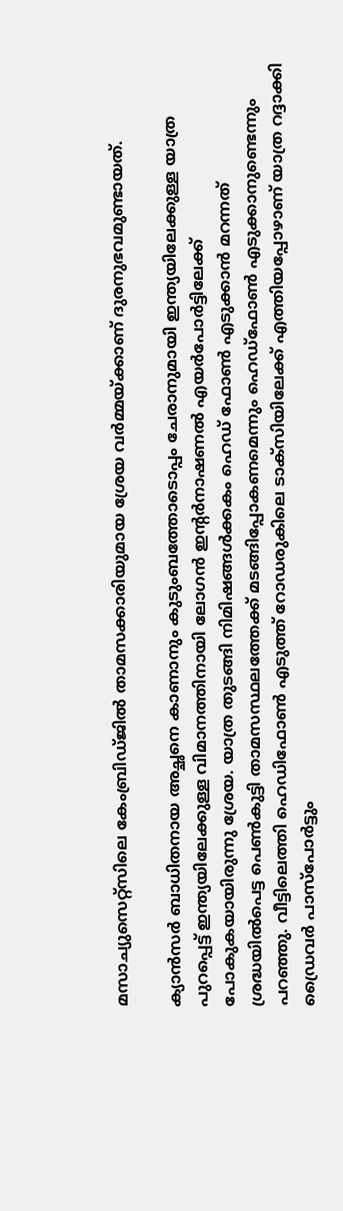മസാച്യുസെറ്റ്‌സിലെ കേംബ്രിഡ്ജില്‍ താമസക്കാരിയുമായ ശ്രേയ വര്‍മ്മയ്ക്കാണ് ദുരനുഭവമുണ്ടായത്.

ക്യാന്‍സര്‍ ബാധിതനായ അച്ഛനെ കാണാനും കുടുംബത്തോടൊപ്പം ചേരാനുമായി ഇന്ത്യയിലേക്കുള്ള യാത്ര പുറപ്പെട്ട് ഇന്ത്യയിലേക്കുള്ള വിമാനത്തിനായി ലോഗന്‍ ഇന്റര്‍നാഷണല്‍ എയര്‍പോര്‍ട്ടിലേക്ക് പോകുകയായിരുന്നു ശ്രേയ. യാത്ര തുടങ്ങി നിമിഷങ്ങള്‍ക്കകം ഹെഡ് ഫോണ്‍ എടുക്കാന്‍ മറന്നത് ശ്രദ്ധയില്‍പെട്ട പെണ്‍കുട്ടി താമസസ്ഥലത്തേക്ക് മടങ്ങിപ്പോകണമെന്നും ഹെഡ്‌ഫോണ്‍ എടുക്കാനുണ്ടെന്നും പറഞ്ഞു. വീട്ടിലെത്തി ഹെഡിഫോണ്‍ എടുത്ത് റോഡരുകിലെ ടാക്‌സിയിലേക്ക് എത്തിയപ്പോഴാണ് യാത്ര റദ്ദാക്കി ഡ്രൈവര്‍ പാസ്‌പോര്‍ട്ടും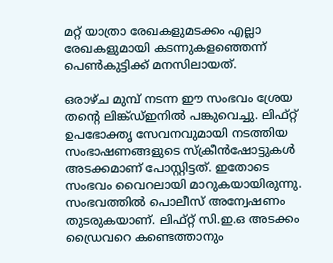മറ്റ് യാത്രാ രേഖകളുമടക്കം എല്ലാ രേഖകളുമായി കടന്നുകളഞ്ഞെന്ന് പെണ്‍കുട്ടിക്ക് മനസിലായത്.

ഒരാഴ്ച മുമ്പ് നടന്ന ഈ സംഭവം ശ്രേയ തന്റെ ലിങ്ക്ഡ്ഇനില്‍ പങ്കുവെച്ചു. ലിഫ്റ്റ് ഉപഭോക്തൃ സേവനവുമായി നടത്തിയ സംഭാഷണങ്ങളുടെ സ്‌ക്രീന്‍ഷോട്ടുകള്‍ അടക്കമാണ് പോസ്റ്റിട്ടത്. ഇതോടെ സംഭവം വൈറലായി മാറുകയായിരുന്നു. സംഭവത്തില്‍ പൊലീസ് അന്വേഷണം തുടരുകയാണ്. ലിഫ്റ്റ് സി.ഇ.ഒ അടക്കം ഡ്രൈവറെ കണ്ടെത്താനും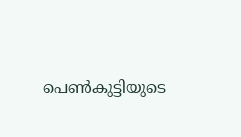പെണ്‍കുട്ടിയുടെ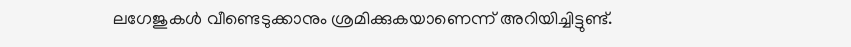ലഗേജുകള്‍ വീണ്ടെടുക്കാനും ശ്രമിക്കുകയാണെന്ന് അറിയിച്ചിട്ടുണ്ട്.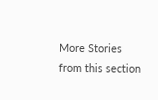More Stories from this section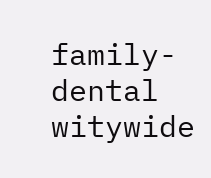family-dental
witywide